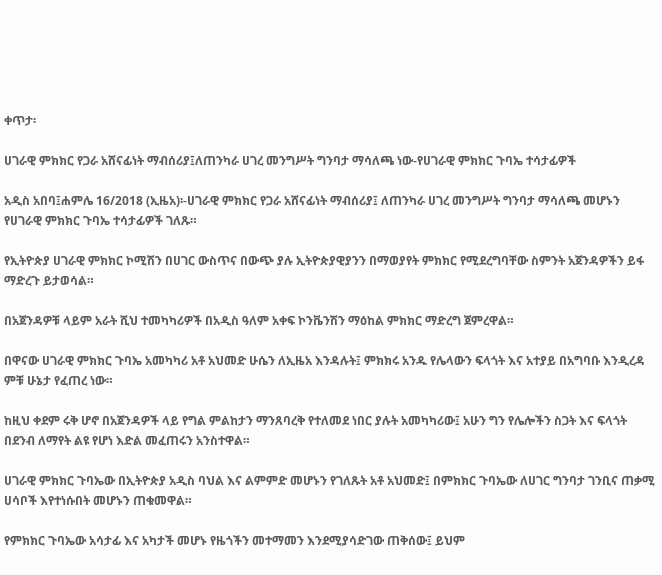ቀጥታ፡

ሀገራዊ ምክክር የጋራ አሸናፊነት ማብሰሪያ፤ለጠንካራ ሀገረ መንግሥት ግንባታ ማሳለጫ ነው-የሀገራዊ ምክክር ጉባኤ ተሳታፊዎች

አዲስ አበባ፤ሐምሌ 16/2018 (ኢዜአ)፡-ሀገራዊ ምክክር የጋራ አሸናፊነት ማብሰሪያ፤ ለጠንካራ ሀገረ መንግሥት ግንባታ ማሳለጫ መሆኑን የሀገራዊ ምክክር ጉባኤ ተሳታፊዎች ገለጹ።

የኢትዮጵያ ሀገራዊ ምክክር ኮሚሽን በሀገር ውስጥና በውጭ ያሉ ኢትዮጵያዊያንን በማወያየት ምክክር የሚደረግባቸው ስምንት አጀንዳዎችን ይፋ ማድረጉ ይታወሳል።

በአጀንዳዎቹ ላይም አራት ሺህ ተመካካሪዎች በአዲስ ዓለም አቀፍ ኮንቬንሽን ማዕከል ምክክር ማድረግ ጀምረዋል።

በዋናው ሀገራዊ ምክክር ጉባኤ አመካካሪ አቶ አህመድ ሁሴን ለኢዜአ እንዳሉት፤ ምክክሩ አንዱ የሌላውን ፍላጎት እና አተያይ በአግባቡ እንዲረዳ ምቹ ሁኔታ የፈጠረ ነው።

ከዚህ ቀደም ሩቅ ሆኖ በአጀንዳዎች ላይ የግል ምልከታን ማንጸባረቅ የተለመደ ነበር ያሉት አመካካሪው፤ አሁን ግን የሌሎችን ስጋት እና ፍላጎት በደንብ ለማየት ልዩ የሆነ እድል መፈጠሩን አንስተዋል።

ሀገራዊ ምክክር ጉባኤው በኢትዮጵያ አዲስ ባህል እና ልምምድ መሆኑን የገለጹት አቶ አህመድ፤ በምክክር ጉባኤው ለሀገር ግንባታ ገንቢና ጠቃሚ ሀሳቦች እየተነሱበት መሆኑን ጠቁመዋል።

የምክክር ጉባኤው አሳታፊ እና አካታች መሆኑ የዜጎችን መተማመን እንደሚያሳድገው ጠቅሰው፤ ይህም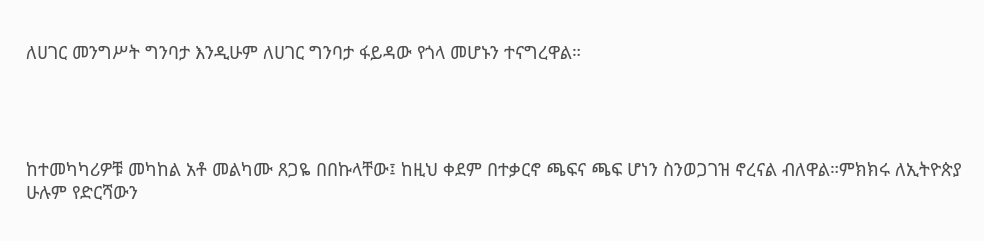ለሀገር መንግሥት ግንባታ እንዲሁም ለሀገር ግንባታ ፋይዳው የጎላ መሆኑን ተናግረዋል።




ከተመካካሪዎቹ መካከል አቶ መልካሙ ጸጋዬ በበኩላቸው፤ ከዚህ ቀደም በተቃርኖ ጫፍና ጫፍ ሆነን ስንወጋገዝ ኖረናል ብለዋል።ምክክሩ ለኢትዮጵያ ሁሉም የድርሻውን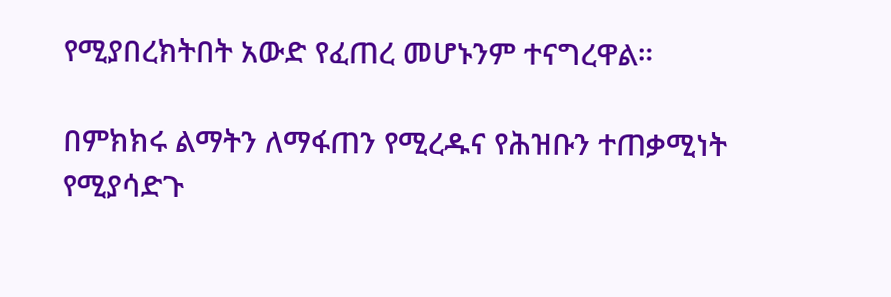የሚያበረክትበት አውድ የፈጠረ መሆኑንም ተናግረዋል።

በምክክሩ ልማትን ለማፋጠን የሚረዱና የሕዝቡን ተጠቃሚነት የሚያሳድጉ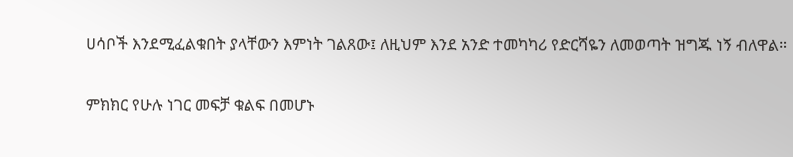ሀሳቦች እንደሚፈልቁበት ያላቸውን እምነት ገልጸው፤ ለዚህም እንደ አንድ ተመካካሪ የድርሻዬን ለመወጣት ዝግጁ ነኝ ብለዋል።

ምክክር የሁሉ ነገር መፍቻ ቁልፍ በመሆኑ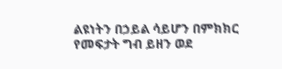ልዩነትን በኃይል ሳይሆን በምክክር የመፍታት ግብ ይዘን ወደ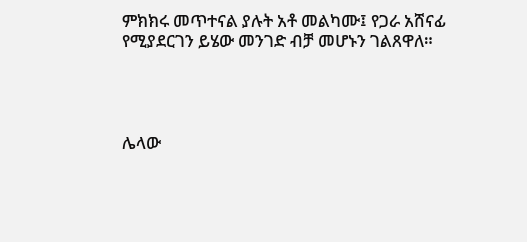ምክክሩ መጥተናል ያሉት አቶ መልካሙ፤ የጋራ አሸናፊ የሚያደርገን ይሄው መንገድ ብቻ መሆኑን ገልጸዋለ።




ሌላው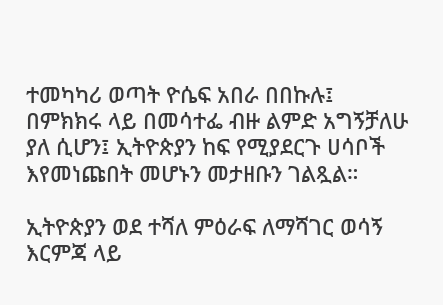ተመካካሪ ወጣት ዮሴፍ አበራ በበኩሉ፤ በምክክሩ ላይ በመሳተፌ ብዙ ልምድ አግኝቻለሁ ያለ ሲሆን፤ ኢትዮጵያን ከፍ የሚያደርጉ ሀሳቦች እየመነጩበት መሆኑን መታዘቡን ገልጿል።

ኢትዮጵያን ወደ ተሻለ ምዕራፍ ለማሻገር ወሳኝ እርምጃ ላይ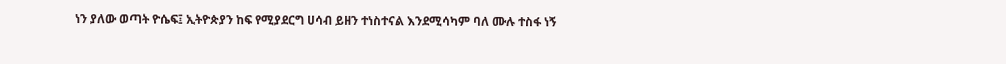ነን ያለው ወጣት ዮሴፍ፤ ኢትዮጵያን ከፍ የሚያደርግ ሀሳብ ይዘን ተነስተናል እንደሚሳካም ባለ ሙሉ ተስፋ ነኝ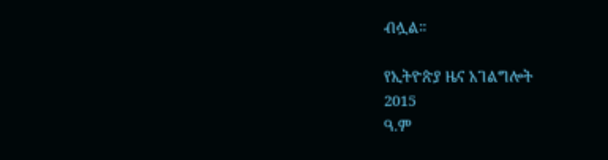ብሏል።

የኢትዮጵያ ዜና አገልግሎት
2015
ዓ.ም